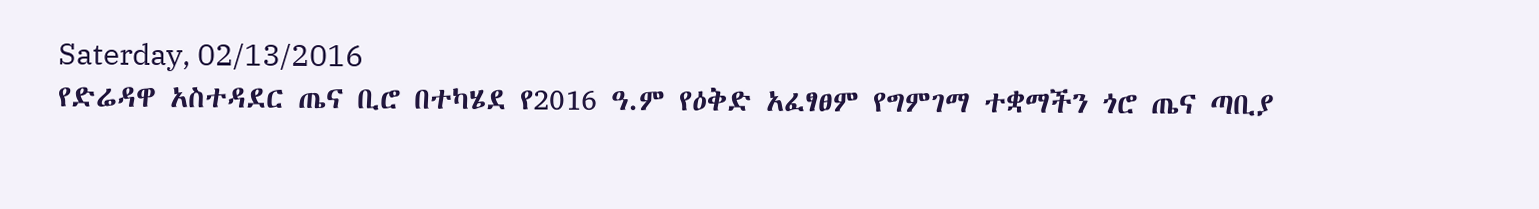Saterday, 02/13/2016
የድሬዳዋ አስተዳደር ጤና ቢሮ በተካሄደ የ2016 ዓ.ም የዕቅድ አፈፃፀም የግምገማ ተቋማችን ጎሮ ጤና ጣቢያ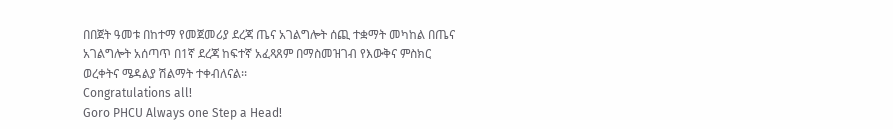በበጀት ዓመቱ በከተማ የመጀመሪያ ደረጃ ጤና አገልግሎት ሰጪ ተቋማት መካከል በጤና አገልግሎት አሰጣጥ በ1ኛ ደረጃ ከፍተኛ አፈጻጸም በማስመዝገብ የእውቅና ምስክር ወረቀትና ሜዳልያ ሽልማት ተቀብለናል፡፡
Congratulations all!
Goro PHCU Always one Step a Head!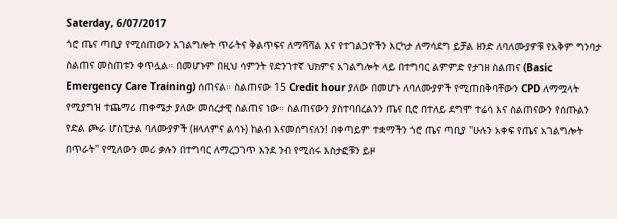Saterday, 6/07/2017
ጎሮ ጤና ጣቢያ የሚሰጠውን አገልግሎት ጥራትና ቅልጥፍና ለማሻሻል እና የተገልጋዮችን እርካታ ለማሳደግ ይቻል ዘንድ ለባለሙያዎቹ የአቅም ግንባታ ስልጠና መስጠቱን ቀጥሏል። በመሆኑም በዚህ ሳምንት የድንገተኛ ህክምና አገልግሎት ላይ በተግባር ልምምድ የታገዘ ስልጠና (Basic Emergency Care Training) ሰጠናል። ስልጠናው 15 Credit hour ያለው በመሆኑ ለባለሙያዎች የሚጠበቅባቸውን CPD ለማሟላት የሚያግዝ ተጨማሪ ጠቀሜታ ያለው መሰረታዊ ስልጠና ነው። ስልጠናውን ያስተባበረልንን ጤና ቢሮ በተለይ ደግሞ ተሬሳ እና ስልጠናውን የሰጡልን የድል ጮራ ሆስፒታል ባለሙያዎች (ዘላለምና ልሳኑ) ከልብ እናመሰግናለን! በቀጣይም ተቋማችን ጎሮ ጤና ጣቢያ ''ሁሉን አቀፍ የጤና አገልግሎት በጥራት'' የሚለውን መሪ ቃሉን በተግባር ለማረጋገጥ እንደ ንብ የሚሰሩ እስታፎቹን ይዞ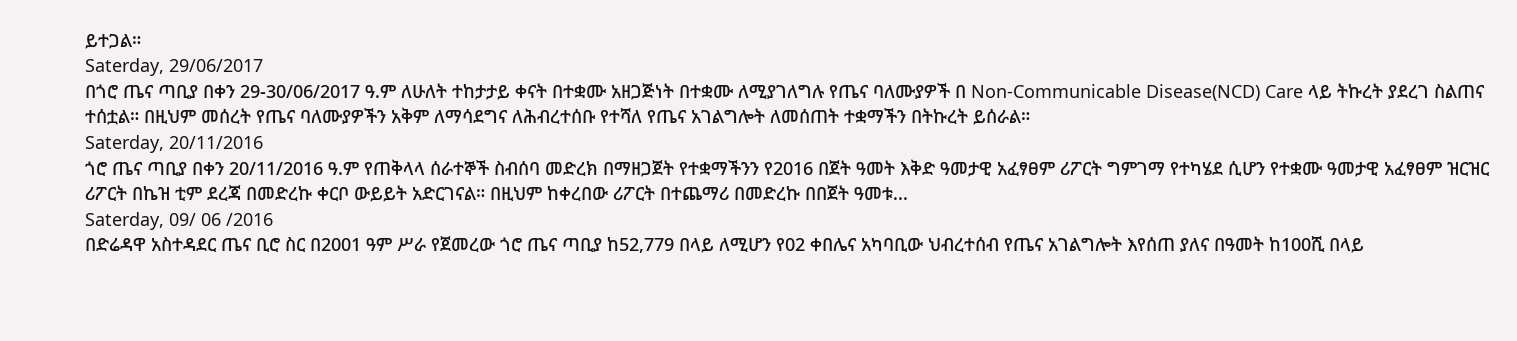ይተጋል።
Saterday, 29/06/2017
በጎሮ ጤና ጣቢያ በቀን 29-30/06/2017 ዓ.ም ለሁለት ተከታታይ ቀናት በተቋሙ አዘጋጅነት በተቋሙ ለሚያገለግሉ የጤና ባለሙያዎች በ Non-Communicable Disease(NCD) Care ላይ ትኩረት ያደረገ ስልጠና ተሰቷል። በዚህም መሰረት የጤና ባለሙያዎችን አቅም ለማሳደግና ለሕብረተሰቡ የተሻለ የጤና አገልግሎት ለመሰጠት ተቋማችን በትኩረት ይሰራል።
Saterday, 20/11/2016
ጎሮ ጤና ጣቢያ በቀን 20/11/2016 ዓ.ም የጠቅላላ ሰራተኞች ስብሰባ መድረክ በማዘጋጀት የተቋማችንን የ2016 በጀት ዓመት እቅድ ዓመታዊ አፈፃፀም ሪፖርት ግምገማ የተካሄደ ሲሆን የተቋሙ ዓመታዊ አፈፃፀም ዝርዝር ሪፖርት በኬዝ ቲም ደረጃ በመድረኩ ቀርቦ ውይይት አድርገናል። በዚህም ከቀረበው ሪፖርት በተጨማሪ በመድረኩ በበጀት ዓመቱ...
Saterday, 09/ 06 /2016
በድሬዳዋ አስተዳደር ጤና ቢሮ ስር በ2001 ዓም ሥራ የጀመረው ጎሮ ጤና ጣቢያ ከ52,779 በላይ ለሚሆን የ02 ቀበሌና አካባቢው ህብረተሰብ የጤና አገልግሎት እየሰጠ ያለና በዓመት ከ100ሺ በላይ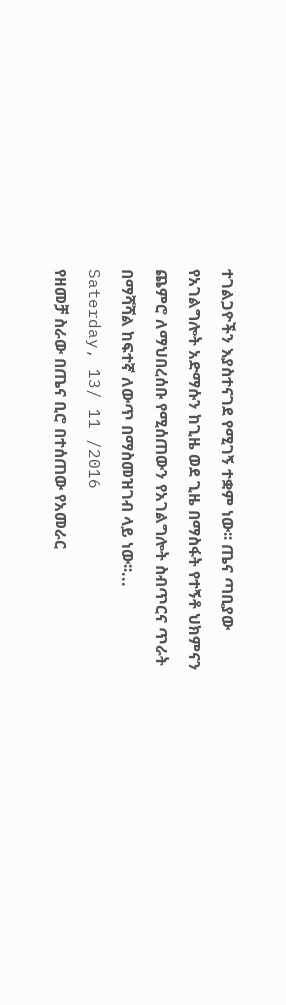ተገልጋዮችን እያስተናገደ የሚገኝ ተቋም ነው፡፡ ጤና ጣቢያው የአገልግሎት አድማሱን ከጊዜ ወደ ጊዜ በማስፋት የተኝቶ ህክምናን ጨምሮ ለማህበረሰቡ የሚሰጠውን የአገልግሎት ስብጥርና ጥራት በማሻሻል ከፍተኛ ለውጥ በማስመዝገብ ላይ ነው፡፡...
Saterday, 13/ 11 /2016
የዘመቻ ስራው በጤና ቢሮ በተሰጠው የአመራር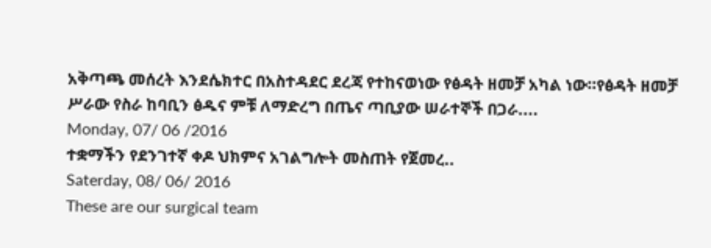አቅጣጫ መሰረት እንደሴክተር በአስተዳደር ደረጃ የተከናወነው የፅዳት ዘመቻ አካል ነው።የፅዳት ዘመቻ ሥራው የስራ ከባቢን ፅዱና ምቹ ለማድረግ በጤና ጣቢያው ሠራተኞች በጋራ....
Monday, 07/ 06 /2016
ተቋማችን የደንገተኛ ቀዶ ህክምና አገልግሎት መስጠት የጀመረ..
Saterday, 08/ 06/ 2016
These are our surgical team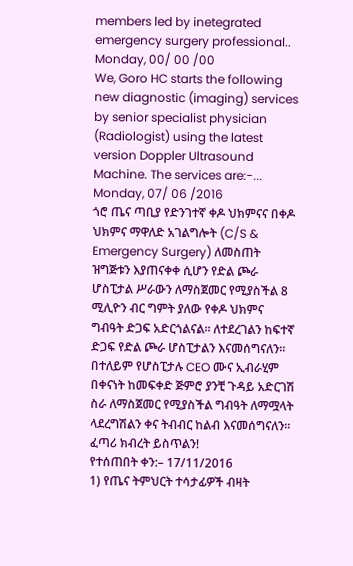members led by inetegrated emergency surgery professional..
Monday, 00/ 00 /00
We, Goro HC starts the following new diagnostic (imaging) services by senior specialist physician (Radiologist) using the latest version Doppler Ultrasound Machine. The services are:-...
Monday, 07/ 06 /2016
ጎሮ ጤና ጣቢያ የድንገተኛ ቀዶ ህክምናና በቀዶ ህክምና ማዋለድ አገልግሎት (C/S & Emergency Surgery) ለመስጠት ዝግጅቱን እያጠናቀቀ ሲሆን የድል ጮራ ሆስፒታል ሥራውን ለማስጀመር የሚያስችል 8 ሚሊዮን ብር ግምት ያለው የቀዶ ህክምና ግብዓት ድጋፍ አድርጎልናል። ለተደረገልን ከፍተኛ ድጋፍ የድል ጮራ ሆስፒታልን እናመሰግናለን። በተለይም የሆስፒታሉ CEO ሙና ኢብራሂም በቀናነት ከመፍቀድ ጅምሮ ያንቺ ጉዳይ አድርገሽ ስራ ለማስጀመር የሚያስችል ግብዓት ለማሟላት ላደረግሽልን ቀና ትብብር ከልብ እናመሰግናለን። ፈጣሪ ክብረት ይስጥልን!
የተሰጠበት ቀን:– 17/11/2016
1) የጤና ትምህርት ተሳታፊዎች ብዛት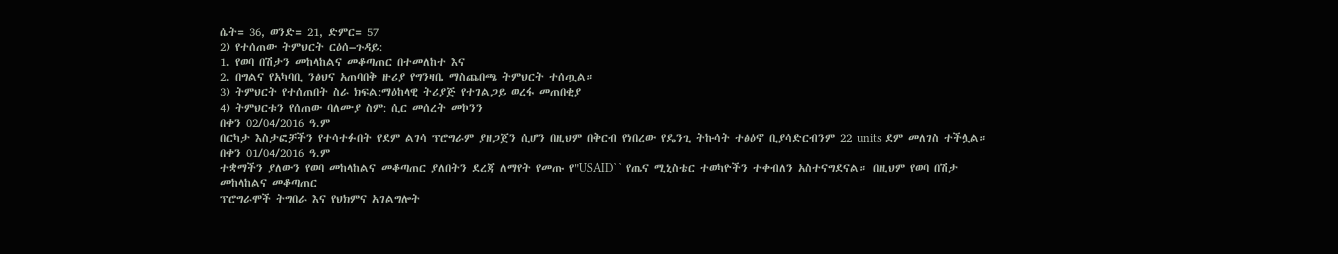ሴት= 36, ወንድ= 21, ድምር= 57
2) የተሰጠው ትምህርት ርዕሰ–ጉዳይ:
1. የወባ በሽታን መከላከልና መቆጣጠር በተመለከተ እና
2. በግልና የአካባቢ ንፅህና አጠባበቅ ዙሪያ የግንዛቤ ማስጨበጫ ትምህርት ተሰጧል።
3) ትምህርት የተሰጠበት ስራ ክፍል:ማዕከላዊ ትሪያጅ የተገልጋይ ወረፋ መጠበቂያ
4) ትምህርቱን የሰጠው ባለሙያ ስም: ሲር መሰረት መኮንን
በቀን 02/04/2016 ዓ.ም
በርካታ እስታፎቻችን የተሳተፉበት የደም ልገሳ ፕሮግራም ያዘጋጀን ሲሆን በዚህም በቅርብ የነበረው የዴንጊ ትኩሳት ተፅዕኖ ቢያሳድርብንም 22 units ደም መለገስ ተችሏል።
በቀን 01/04/2016 ዓ.ም
ተቋማችን ያለውን የወባ መከላከልና መቆጣጠር ያለበትን ደረጃ ለማየት የመጡ የ"USAID`` የጤና ሚኒስቴር ተወካዮችን ተቀብለን አስተናግደናል። በዚህም የወባ በሽታ
መከላከልና መቆጣጠር
ፕሮግራሞች ትግበራ እና የህክምና አገልግሎት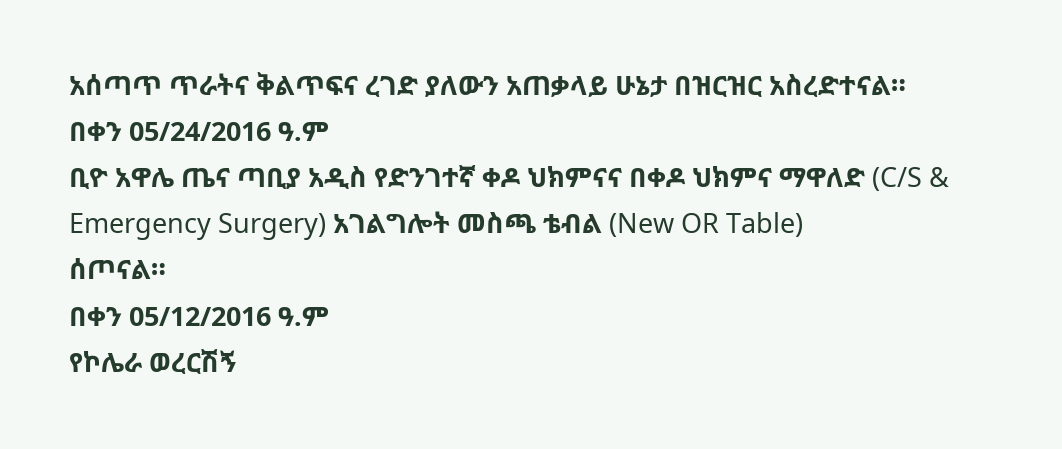አሰጣጥ ጥራትና ቅልጥፍና ረገድ ያለውን አጠቃላይ ሁኔታ በዝርዝር አስረድተናል።
በቀን 05/24/2016 ዓ.ም
ቢዮ አዋሌ ጤና ጣቢያ አዲስ የድንገተኛ ቀዶ ህክምናና በቀዶ ህክምና ማዋለድ (C/S & Emergency Surgery) አገልግሎት መስጫ ቴብል (New OR Table)
ሰጦናል።
በቀን 05/12/2016 ዓ.ም
የኮሌራ ወረርሽኝ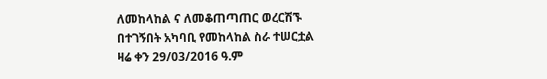ለመከላከል ና ለመቆጠጣጠር ወረርሽኙ በተገኝበት አካባቢ የመከላከል ስራ ተሠርቷል
ዛሬ ቀን 29/03/2016 ዓ.ም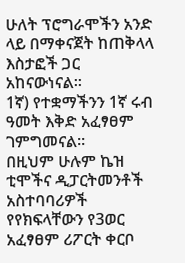ሁለት ፕሮግራሞችን አንድ ላይ በማቀናጀት ከጠቅላላ እስታፎች ጋር አከናውነናል።
1ኛ) የተቋማችንን 1ኛ ሩብ ዓመት እቅድ አፈፃፀም ገምግመናል።
በዚህም ሁሉም ኬዝ ቲሞችና ዲፓርትመንቶች አስተባባሪዎች የየክፍላቸውን የ3ወር አፈፃፀም ሪፖርት ቀርቦ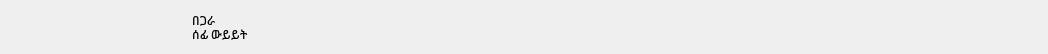በጋራ
ሰፊ ውይይት